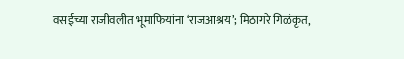वसईच्या राजीवलीत भूमाफियांना ‘राजआश्रय’; मिठागरे गिळंकृत,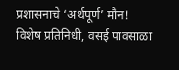प्रशासनाचे ‘अर्थपूर्ण’ मौन!
विशेष प्रतिनिधी, वसई पावसाळा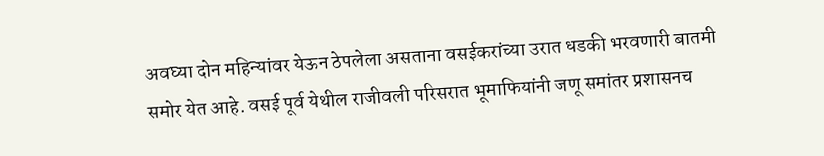अवघ्या दोन महिन्यांवर येऊन ठेपलेला असताना वसईकरांच्या उरात धडकी भरवणारी बातमी समोर येत आहे. वसई पूर्व येथील राजीवली परिसरात भूमाफियांनी जणू समांतर प्रशासनच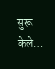सुरू केले…